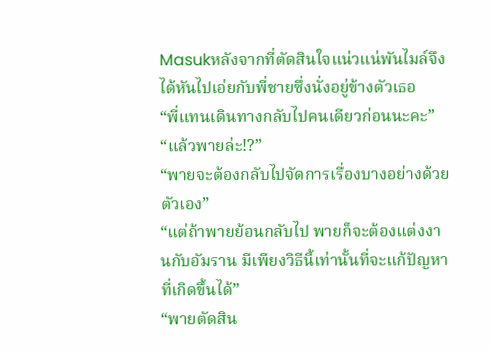Masukหลังจากที่ตัดสินใจแน่วแน่พันไมล์จึงได้หันไปเอ่ยกับพี่ชายซึ่งนั่งอยู่ข้างตัวเธอ
“พี่แทนเดินทางกลับไปคนเดียวก่อนนะคะ”
“แล้วพายล่ะ!?”
“พายจะต้องกลับไปจัดการเรื่องบางอย่างด้วยตัวเอง”
“แต่ถ้าพายย้อนกลับไป พายก็จะต้องแต่งงานกับอัมราน มีเพียงวิธีนี้เท่านั้นที่จะแก้ปัญหาที่เกิดขึ้นได้”
“พายตัดสิน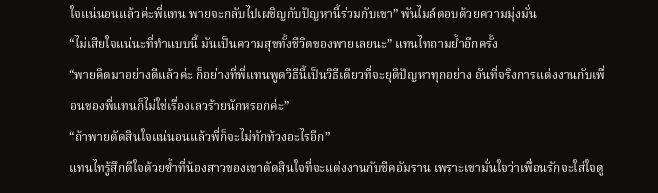ใจแน่นอนแล้วค่ะพี่แทน พายจะกลับไปเผชิญกับปัญหานี้ร่วมกับเขา” พันไมล์ตอบด้วยความมุ่งมั่น
“ไม่เสียใจแน่นะที่ทำแบบนี้ มันเป็นความสุขทั้งชีวิตของพายเลยนะ” แทนไทถามย้ำอีกครั้ง
“พายคิดมาอย่างดีแล้วค่ะ ก็อย่างที่พี่แทนพูดวิธีนี้เป็นวิธีเดียวที่จะยุติปัญหาทุกอย่าง อันที่จริงการแต่งงานกับเพื่อนของพี่แทนก็ไม่ใช่เรื่องเลวร้ายนักหรอกค่ะ”
“ถ้าพายตัดสินใจแน่นอนแล้วพี่ก็จะไม่ทักท้วงอะไรอีก”
แทนไทรู้สึกดีใจด้วยซ้ำที่น้องสาวของเขาตัดสินใจที่จะแต่งงานกับชีคอัมราน เพราะเขามั่นใจว่าเพื่อนรักจะใส่ใจดู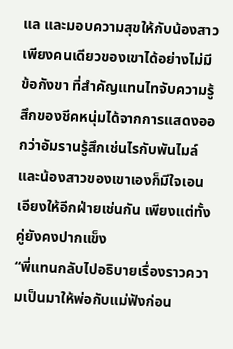แล และมอบความสุขให้กับน้องสาวเพียงคนเดียวของเขาได้อย่างไม่มีข้อกังขา ที่สำคัญแทนไทจับความรู้สึกของชีคหนุ่มได้จากการแสดงออกว่าอัมรานรู้สึกเช่นไรกับพันไมล์ และน้องสาวของเขาเองก็มีใจเอนเอียงให้อีกฝ่ายเช่นกัน เพียงแต่ทั้งคู่ยังคงปากแข็ง
“พี่แทนกลับไปอธิบายเรื่องราวความเป็นมาให้พ่อกับแม่ฟังก่อน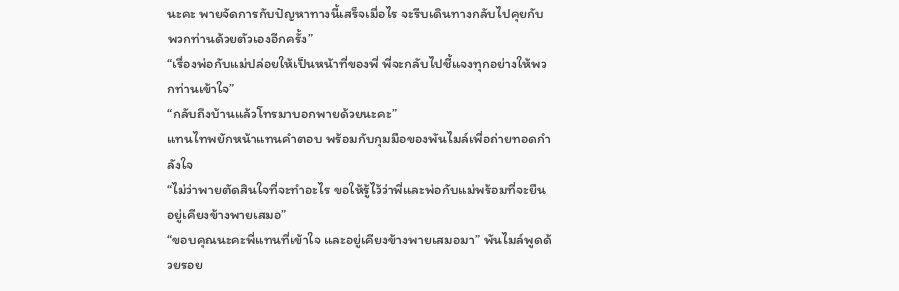นะคะ พายจัดการกับปัญหาทางนี้เสร็จเมื่อไร จะรีบเดินทางกลับไปคุยกับพวกท่านด้วยตัวเองอีกครั้ง”
“เรื่องพ่อกับแม่ปล่อยให้เป็นหน้าที่ของพี่ พี่จะกลับไปชี้แจงทุกอย่างให้พวกท่านเข้าใจ”
“กลับถึงบ้านแล้วโทรมาบอกพายด้วยนะคะ”
แทนไทพยักหน้าแทนคำตอบ พร้อมกับกุมมือของพันไมล์เพื่อถ่ายทอดกำลังใจ
“ไม่ว่าพายตัดสินใจที่จะทำอะไร ขอให้รู้ไว้ว่าพี่และพ่อกับแม่พร้อมที่จะยืนอยู่เคียงข้างพายเสมอ”
“ขอบคุณนะคะพี่แทนที่เข้าใจ และอยู่เคียงข้างพายเสมอมา” พันไมล์พูดด้วยรอย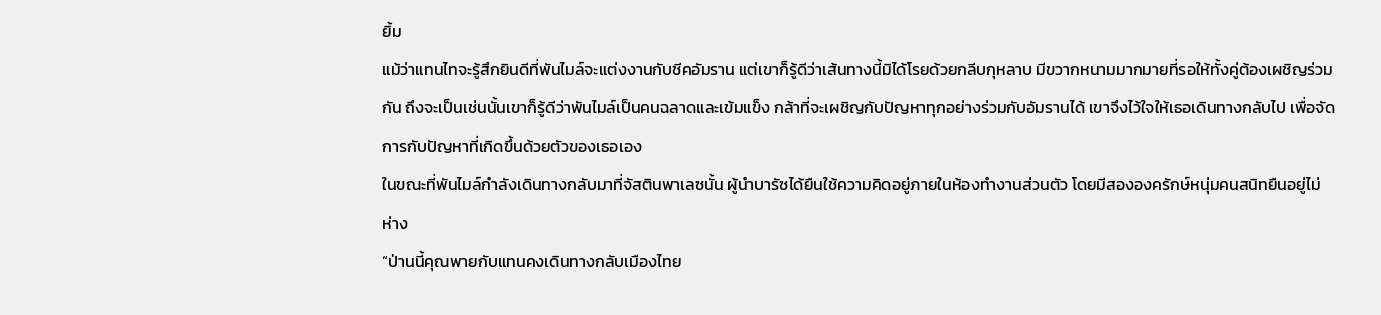ยิ้ม
แม้ว่าแทนไทจะรู้สึกยินดีที่พันไมล์จะแต่งงานกับชีคอัมราน แต่เขาก็รู้ดีว่าเส้นทางนี้มิได้โรยด้วยกลีบกุหลาบ มีขวากหนามมากมายที่รอให้ทั้งคู่ต้องเผชิญร่วมกัน ถึงจะเป็นเช่นนั้นเขาก็รู้ดีว่าพันไมล์เป็นคนฉลาดและเข้มแข็ง กล้าที่จะเผชิญกับปัญหาทุกอย่างร่วมกับอัมรานได้ เขาจึงไว้ใจให้เธอเดินทางกลับไป เพื่อจัดการกับปัญหาที่เกิดขึ้นด้วยตัวของเธอเอง
ในขณะที่พันไมล์กำลังเดินทางกลับมาที่จัสตินพาเลซนั้น ผู้นำบารัซได้ยืนใช้ความคิดอยู่ภายในห้องทำงานส่วนตัว โดยมีสององครักษ์หนุ่มคนสนิทยืนอยู่ไม่ห่าง
“ป่านนี้คุณพายกับแทนคงเดินทางกลับเมืองไทย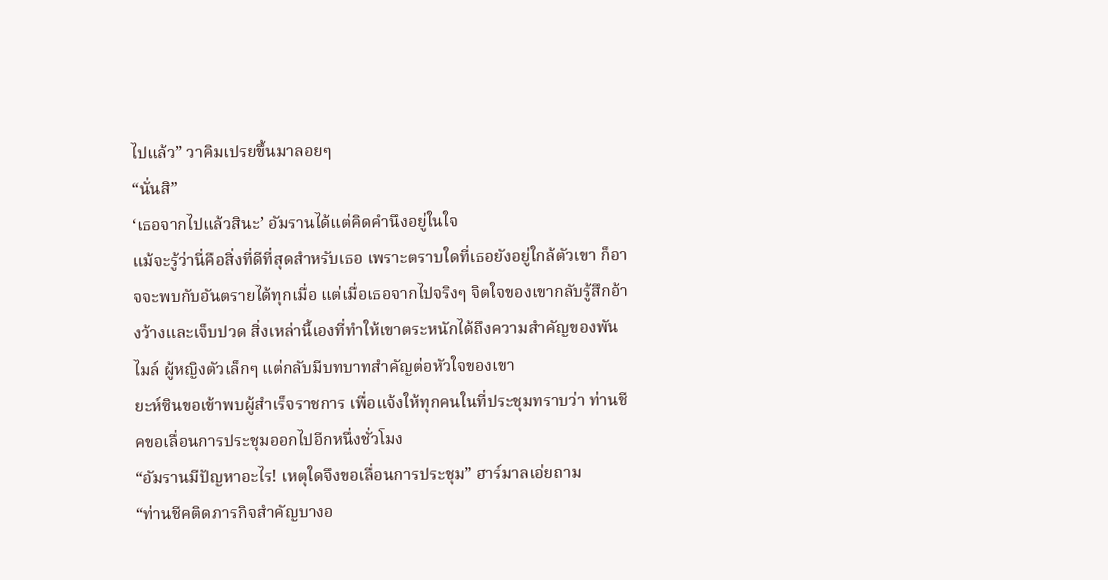ไปแล้ว” วาคิมเปรยขึ้นมาลอยๆ
“นั่นสิ”
‘เธอจากไปแล้วสินะ’ อัมรานได้แต่คิดคำนึงอยู่ในใจ
แม้จะรู้ว่านี่คือสิ่งที่ดีที่สุดสำหรับเธอ เพราะตราบใดที่เธอยังอยู่ใกล้ตัวเขา ก็อาจจะพบกับอันตรายได้ทุกเมื่อ แต่เมื่อเธอจากไปจริงๆ จิตใจของเขากลับรู้สึกอ้างว้างและเจ็บปวด สิ่งเหล่านี้เองที่ทำให้เขาตระหนักได้ถึงความสำคัญของพันไมล์ ผู้หญิงตัวเล็กๆ แต่กลับมีบทบาทสำคัญต่อหัวใจของเขา
ยะห์ซินขอเข้าพบผู้สำเร็จราชการ เพื่อแจ้งให้ทุกคนในที่ประชุมทราบว่า ท่านชีคขอเลื่อนการประชุมออกไปอีกหนึ่งชั่วโมง
“อัมรานมีปัญหาอะไร! เหตุใดจึงขอเลื่อนการประชุม” ฮาร์มาลเอ่ยถาม
“ท่านชีคติดภารกิจสำคัญบางอ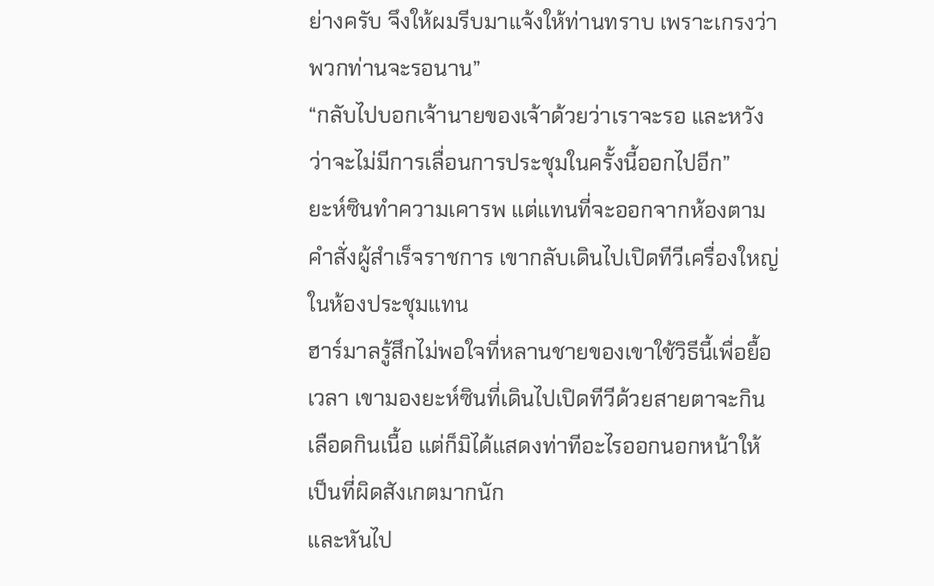ย่างครับ จึงให้ผมรีบมาแจ้งให้ท่านทราบ เพราะเกรงว่าพวกท่านจะรอนาน”
“กลับไปบอกเจ้านายของเจ้าด้วยว่าเราจะรอ และหวังว่าจะไม่มีการเลื่อนการประชุมในครั้งนี้ออกไปอีก”
ยะห์ซินทำความเคารพ แต่แทนที่จะออกจากห้องตามคำสั่งผู้สำเร็จราชการ เขากลับเดินไปเปิดทีวีเครื่องใหญ่ในห้องประชุมแทน
ฮาร์มาลรู้สึกไม่พอใจที่หลานชายของเขาใช้วิธีนี้เพื่อยื้อเวลา เขามองยะห์ซินที่เดินไปเปิดทีวีด้วยสายตาจะกินเลือดกินเนื้อ แต่ก็มิได้แสดงท่าทีอะไรออกนอกหน้าให้เป็นที่ผิดสังเกตมากนัก
และหันไป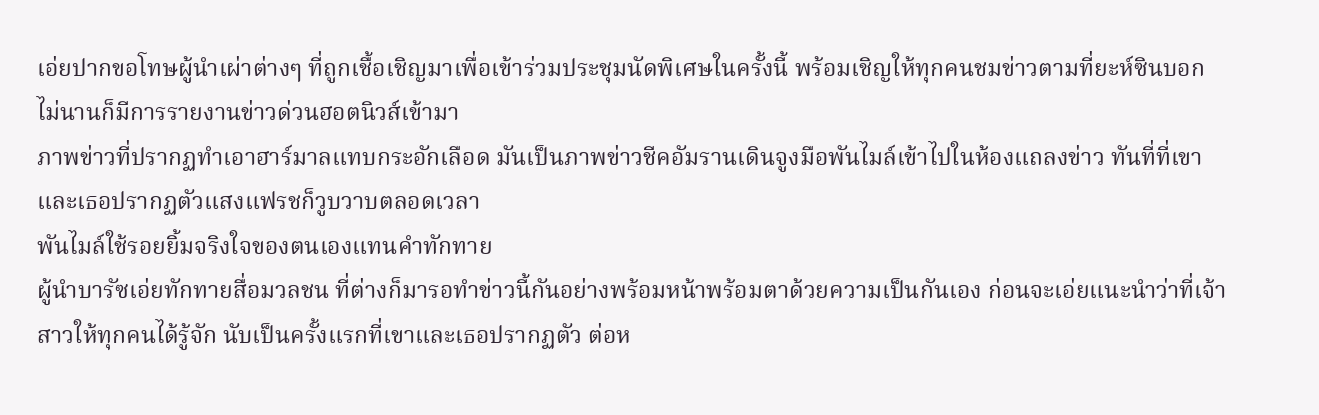เอ่ยปากขอโทษผู้นำเผ่าต่างๆ ที่ถูกเชื้อเชิญมาเพื่อเข้าร่วมประชุมนัดพิเศษในครั้งนี้ พร้อมเชิญให้ทุกคนชมข่าวตามที่ยะห์ซินบอก
ไม่นานก็มีการรายงานข่าวด่วนฮอตนิวส์เข้ามา
ภาพข่าวที่ปรากฏทำเอาฮาร์มาลแทบกระอักเลือด มันเป็นภาพข่าวชีคอัมรานเดินจูงมือพันไมล์เข้าไปในห้องแถลงข่าว ทันที่ที่เขาและเธอปรากฏตัวแสงแฟรชก็วูบวาบตลอดเวลา
พันไมล์ใช้รอยยิ้มจริงใจของตนเองแทนคำทักทาย
ผู้นำบารัซเอ่ยทักทายสื่อมวลชน ที่ต่างก็มารอทำข่าวนี้กันอย่างพร้อมหน้าพร้อมตาด้วยความเป็นกันเอง ก่อนจะเอ่ยแนะนำว่าที่เจ้าสาวให้ทุกคนได้รู้จัก นับเป็นครั้งแรกที่เขาและเธอปรากฏตัว ต่อห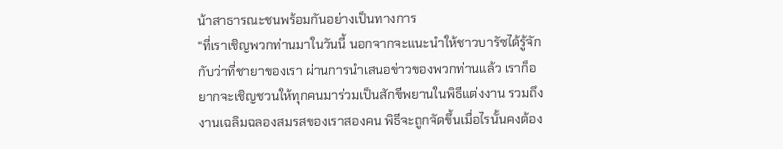น้าสาธารณะชนพร้อมกันอย่างเป็นทางการ
“ที่เราเชิญพวกท่านมาในวันนี้ นอกจากจะแนะนำให้ชาวบารัซได้รู้จักกับว่าที่ชายาของเรา ผ่านการนำเสนอข่าวของพวกท่านแล้ว เราก็อยากจะเชิญชวนให้ทุกคนมาร่วมเป็นสักขีพยานในพิธีแต่งงาน รวมถึงงานเฉลิมฉลองสมรสของเราสองคน พิธีจะถูกจัดขึ้นเมื่อไรนั้นคงต้อง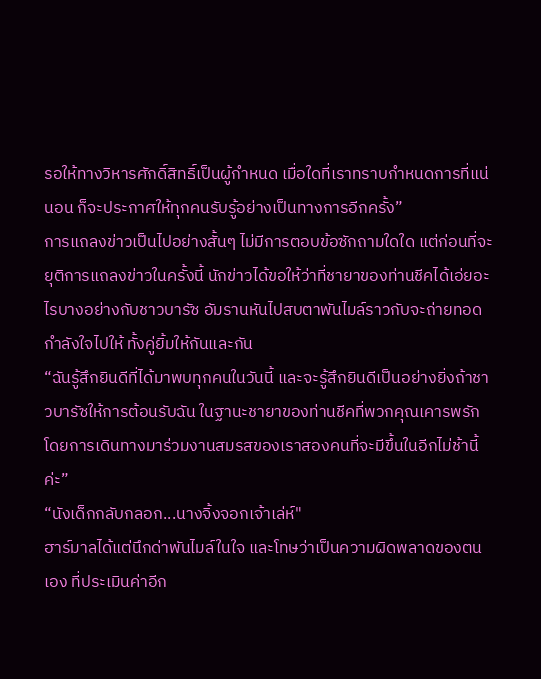รอให้ทางวิหารศักดิ์สิทธิ์เป็นผู้กำหนด เมื่อใดที่เราทราบกำหนดการที่แน่นอน ก็จะประกาศให้ทุกคนรับรู้อย่างเป็นทางการอีกครั้ง”
การแถลงข่าวเป็นไปอย่างสั้นๆ ไม่มีการตอบข้อซักถามใดใด แต่ก่อนที่จะยุติการแถลงข่าวในครั้งนี้ นักข่าวได้ขอให้ว่าที่ชายาของท่านชีคได้เอ่ยอะไรบางอย่างกับชาวบารัซ อัมรานหันไปสบตาพันไมล์ราวกับจะถ่ายทอดกำลังใจไปให้ ทั้งคู่ยิ้มให้กันและกัน
“ฉันรู้สึกยินดีที่ได้มาพบทุกคนในวันนี้ และจะรู้สึกยินดีเป็นอย่างยิ่งถ้าชาวบารัซให้การต้อนรับฉัน ในฐานะชายาของท่านชีคที่พวกคุณเคารพรัก โดยการเดินทางมาร่วมงานสมรสของเราสองคนที่จะมีขึ้นในอีกไม่ช้านี้ค่ะ”
“นังเด็กกลับกลอก...นางจิ้งจอกเจ้าเล่ห์"
ฮาร์มาลได้แต่นึกด่าพันไมล์ในใจ และโทษว่าเป็นความผิดพลาดของตนเอง ที่ประเมินค่าอีก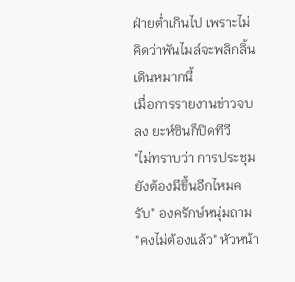ฝ่ายต่ำเกินไป เพราะไม่คิดว่าพันไมล์จะพลิกลิ้นเดินหมากนี้
เมื่อการรายงานข่าวจบลง ยะห์ซินก็ปิดทีวี
"ไม่ทราบว่า การประชุมยังต้องมีขึ้นอีกไหมครับ" องครักษ์หนุ่มถาม
"คงไม่ต้องแล้ว" หัวหน้า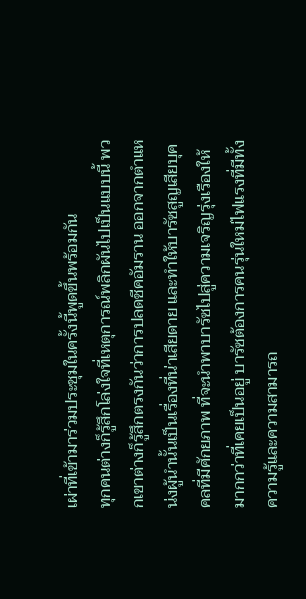เผ่าที่เข้ามาร่วมประชุมในครั้งนี้พูดขึ้นพร้อมกัน
ทุกคนต่างก็รู้สึกโล่งใจที่เหตุการณ์พลิกผันไปเป็นแบบนี้ พวกเขาต่างก็รู้สึกตรงกันว่าการปลดชีคอัมราน ออกจากตำแหน่งผู้นำนั้นเป็นเรื่องที่น่าเสียดาย และทำให้บารัซสูญเสียบุคคลที่มีศักยภาพ ที่จะนำพาบารัซไปสู่ความเจริญรุ่งเรืองให้มากกว่าที่เคยเป็นอยู่ บารัซต้องการคนรุ่นใหม่ไฟแรงที่มีทั้งความรู้และความสามารถ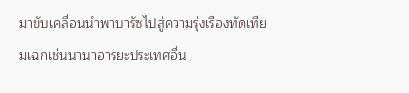มาขับเคลื่อนนำพาบารัซไปสู่ความรุ่งเรืองทัดเทียมเฉกเช่นนานาอารยะประเทศอื่น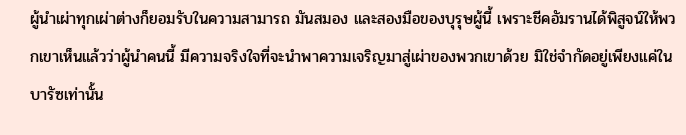ผู้นำเผ่าทุกเผ่าต่างก็ยอมรับในความสามารถ มันสมอง และสองมือของบุรุษผู้นี้ เพราะชีคอัมรานได้พิสูจน์ให้พวกเขาเห็นแล้วว่าผู้นำคนนี้ มีความจริงใจที่จะนำพาความเจริญมาสู่เผ่าของพวกเขาด้วย มิใช่จำกัดอยู่เพียงแค่ในบารัซเท่านั้น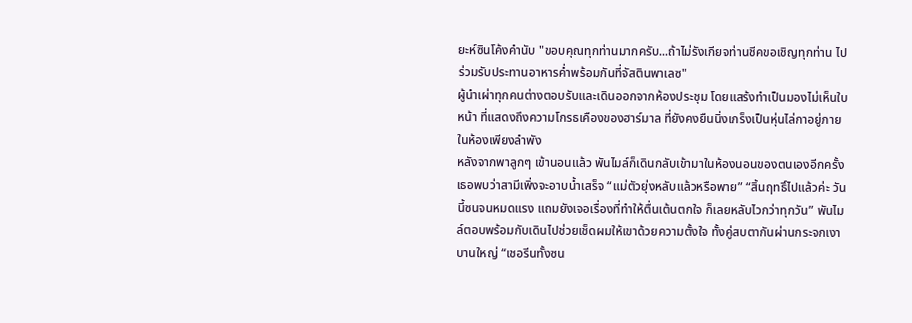ยะห์ซินโค้งคำนับ "ขอบคุณทุกท่านมากครับ...ถ้าไม่รังเกียจท่านชีคขอเชิญทุกท่าน ไปร่วมรับประทานอาหารค่ำพร้อมกันที่จัสตินพาเลซ"
ผู้นำเผ่าทุกคนต่างตอบรับและเดินออกจากห้องประชุม โดยแสร้งทำเป็นมองไม่เห็นใบหน้า ที่แสดงถึงความโกรธเคืองของฮาร์มาล ที่ยังคงยืนนิ่งเกร็งเป็นหุ่นไล่กาอยู่ภายในห้องเพียงลำพัง
หลังจากพาลูกๆ เข้านอนแล้ว พันไมล์ก็เดินกลับเข้ามาในห้องนอนของตนเองอีกครั้ง เธอพบว่าสามีเพิ่งจะอาบน้ำเสร็จ “แม่ตัวยุ่งหลับแล้วหรือพาย” “สิ้นฤทธิ์ไปแล้วค่ะ วันนี้ซนจนหมดแรง แถมยังเจอเรื่องที่ทำให้ตื่นเต้นตกใจ ก็เลยหลับไวกว่าทุกวัน” พันไมล์ตอบพร้อมกับเดินไปช่วยเช็ดผมให้เขาด้วยความตั้งใจ ทั้งคู่สบตากันผ่านกระจกเงาบานใหญ่ “เชอรีนทั้งซน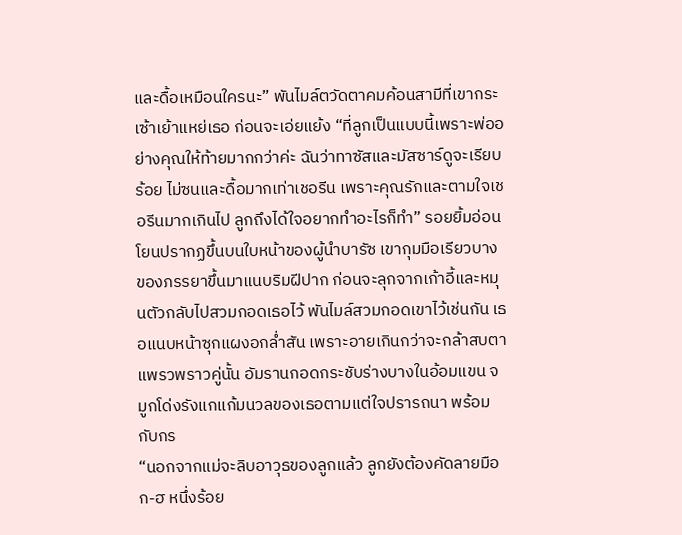และดื้อเหมือนใครนะ” พันไมล์ตวัดตาคมค้อนสามีที่เขากระเซ้าเย้าแหย่เธอ ก่อนจะเอ่ยแย้ง “ที่ลูกเป็นแบบนี้เพราะพ่ออย่างคุณให้ท้ายมากกว่าค่ะ ฉันว่าทาซัสและมัสซาร์ดูจะเรียบร้อย ไม่ซนและดื้อมากเท่าเชอรีน เพราะคุณรักและตามใจเชอรีนมากเกินไป ลูกถึงได้ใจอยากทำอะไรก็ทำ” รอยยิ้มอ่อนโยนปรากฏขึ้นบนใบหน้าของผู้นำบารัซ เขากุมมือเรียวบางของภรรยาขึ้นมาแนบริมฝีปาก ก่อนจะลุกจากเก้าอี้และหมุนตัวกลับไปสวมกอดเธอไว้ พันไมล์สวมกอดเขาไว้เช่นกัน เธอแนบหน้าซุกแผงอกล่ำสัน เพราะอายเกินกว่าจะกล้าสบตาแพรวพราวคู่นั้น อัมรานกอดกระชับร่างบางในอ้อมแขน จมูกโด่งรังแกแก้มนวลของเธอตามแต่ใจปรารถนา พร้อมกับกร
“นอกจากแม่จะลิบอาวุธของลูกแล้ว ลูกยังต้องคัดลายมือ ก-ฮ หนึ่งร้อย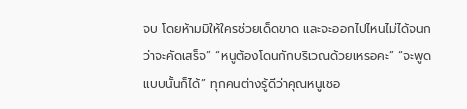จบ โดยห้ามมิให้ใครช่วยเด็ดขาด และจะออกไปไหนไม่ได้จนกว่าจะคัดเสร็จ” “หนูต้องโดนกักบริเวณด้วยเหรอคะ” “จะพูดแบบนั้นก็ได้” ทุกคนต่างรู้ดีว่าคุณหนูเชอ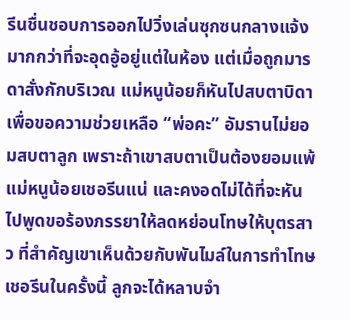รีนชื่นชอบการออกไปวิ่งเล่นซุกซนกลางแจ้ง มากกว่าที่จะอุดอู้อยู่แต่ในห้อง แต่เมื่อถูกมารดาสั่งกักบริเวณ แม่หนูน้อยก็หันไปสบตาบิดาเพื่อขอความช่วยเหลือ “พ่อคะ” อัมรานไม่ยอมสบตาลูก เพราะถ้าเขาสบตาเป็นต้องยอมแพ้แม่หนูน้อยเชอรีนแน่ และคงอดไม่ได้ที่จะหันไปพูดขอร้องภรรยาให้ลดหย่อนโทษให้บุตรสาว ที่สำคัญเขาเห็นด้วยกับพันไมล์ในการทำโทษเชอรีนในครั้งนี้ ลูกจะได้หลาบจำ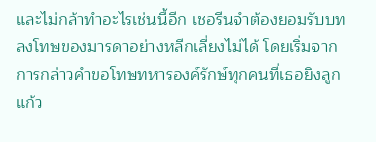และไม่กล้าทำอะไรเช่นนี้อีก เชอรีนจำต้องยอมรับบทลงโทษของมารดาอย่างหลีกเลี่ยงไม่ได้ โดยเริ่มจากการกล่าวคำขอโทษทหารองค์รักษ์ทุกคนที่เธอยิงลูกแก้ว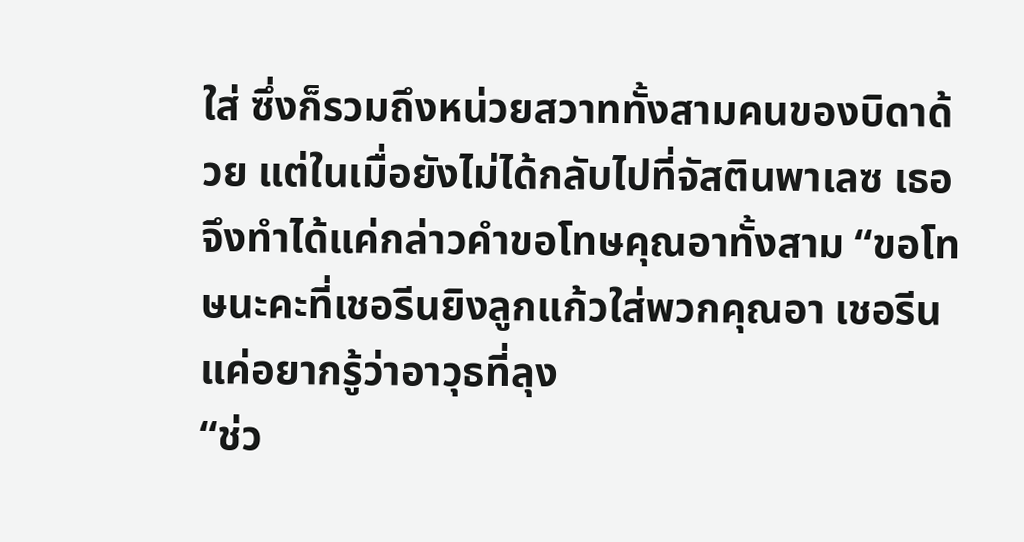ใส่ ซึ่งก็รวมถึงหน่วยสวาททั้งสามคนของบิดาด้วย แต่ในเมื่อยังไม่ได้กลับไปที่จัสตินพาเลซ เธอจึงทำได้แค่กล่าวคำขอโทษคุณอาทั้งสาม “ขอโทษนะคะที่เชอรีนยิงลูกแก้วใส่พวกคุณอา เชอรีนแค่อยากรู้ว่าอาวุธที่ลุง
“ช่ว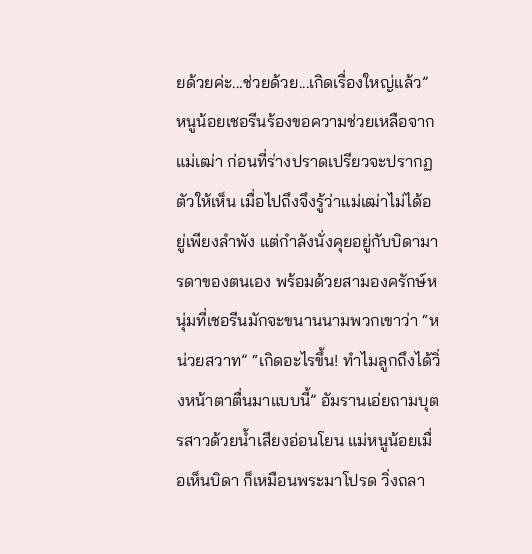ยด้วยค่ะ...ช่วยด้วย...เกิดเรื่องใหญ่แล้ว” หนูน้อยเชอรีนร้องขอความช่วยเหลือจากแม่เฒ่า ก่อนที่ร่างปราดเปรียวจะปรากฏตัวให้เห็น เมื่อไปถึงจึงรู้ว่าแม่เฒ่าไม่ได้อยู่เพียงลำพัง แต่กำลังนั่งคุยอยู่กับบิดามารดาของตนเอง พร้อมด้วยสามองครักษ์หนุ่มที่เชอรีนมักจะขนานนามพวกเขาว่า “หน่วยสวาท” “เกิดอะไรขึ้น! ทำไมลูกถึงได้วิ่งหน้าตาตื่นมาแบบนี้” อัมรานเอ่ยถามบุตรสาวด้วยน้ำเสียงอ่อนโยน แม่หนูน้อยเมื่อเห็นบิดา ก็เหมือนพระมาโปรด วิ่งถลา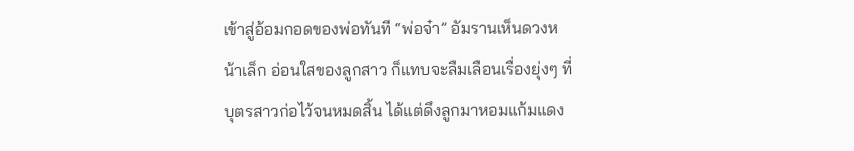เข้าสู่อ้อมกอดของพ่อทันที “พ่อจ๋า” อัมรานเห็นดวงหน้าเล็ก อ่อนใสของลูกสาว ก็แทบจะลืมเลือนเรื่องยุ่งๆ ที่บุตรสาวก่อไว้จนหมดสิ้น ได้แต่ดึงลูกมาหอมแก้มแดง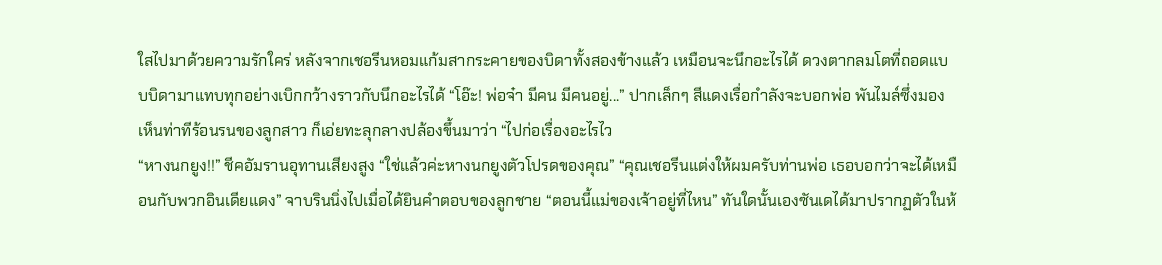ใสไปมาด้วยความรักใคร่ หลังจากเชอรีนหอมแก้มสากระคายของบิดาทั้งสองข้างแล้ว เหมือนจะนึกอะไรได้ ดวงตากลมโตที่ถอดแบบบิดามาแทบทุกอย่างเบิกกว้างราวกับนึกอะไรได้ “โอ๊ะ! พ่อจ๋า มีคน มีคนอยู่...” ปากเล็กๆ สีแดงเรื่อกำลังจะบอกพ่อ พันไมล์ซึ่งมองเห็นท่าทีร้อนรนของลูกสาว ก็เอ่ยทะลุกลางปล้องขึ้นมาว่า “ไปก่อเรื่องอะไรไว
“หางนกยูง!!” ชีคอัมรานอุทานเสียงสูง “ใช่แล้วค่ะหางนกยูงตัวโปรดของคุณ” “คุณเชอรีนแต่งให้ผมครับท่านพ่อ เธอบอกว่าจะได้เหมือนกับพวกอินเดียแดง” จาบรินนิ่งไปเมื่อได้ยินคำตอบของลูกชาย “ตอนนี้แม่ของเจ้าอยู่ที่ไหน” ทันใดนั้นเองซันเดได้มาปรากฏตัวในห้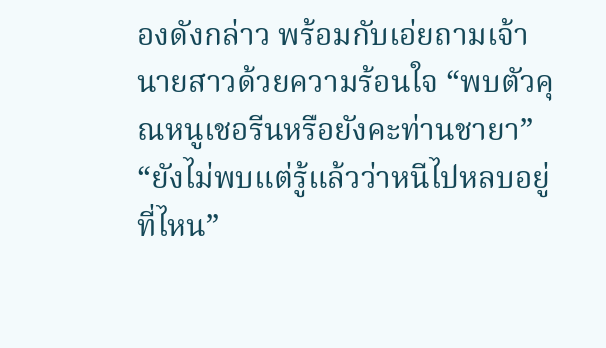องดังกล่าว พร้อมกับเอ่ยถามเจ้านายสาวด้วยความร้อนใจ “พบตัวคุณหนูเชอรีนหรือยังคะท่านชายา” “ยังไม่พบแต่รู้แล้วว่าหนีไปหลบอยู่ที่ไหน”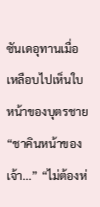ซันเดอุทานเมื่อเหลือบไปเห็นใบหน้าของบุตรชาย “ชาคินหน้าของเจ้า...” “ไม่ต้องห่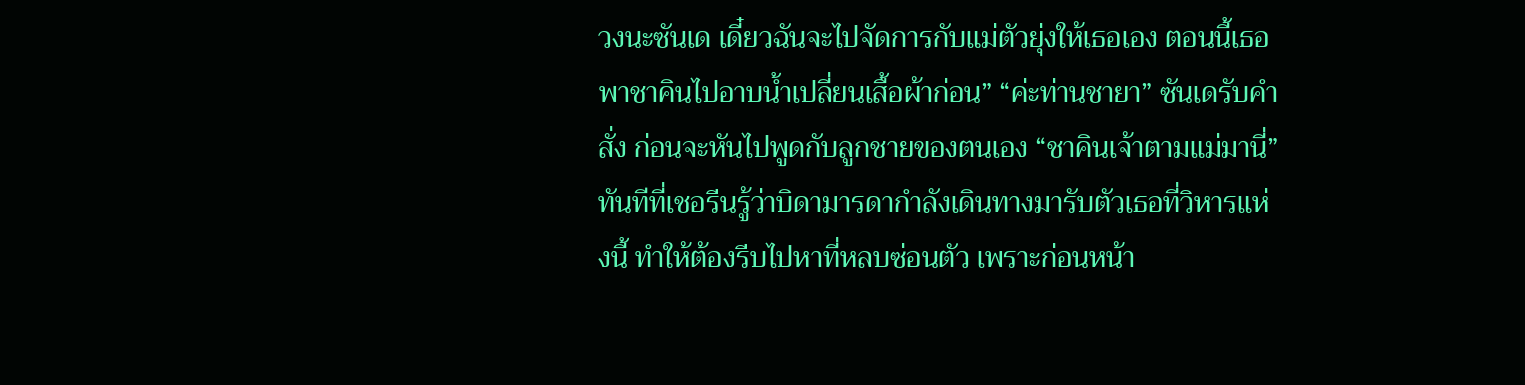วงนะซันเด เดี๋ยวฉันจะไปจัดการกับแม่ตัวยุ่งให้เธอเอง ตอนนี้เธอพาชาคินไปอาบน้ำเปลี่ยนเสื้อผ้าก่อน” “ค่ะท่านชายา” ซันเดรับคำสั่ง ก่อนจะหันไปพูดกับลูกชายของตนเอง “ชาคินเจ้าตามแม่มานี่” ทันทีที่เชอรีนรู้ว่าบิดามารดากำลังเดินทางมารับตัวเธอที่วิหารแห่งนี้ ทำให้ต้องรีบไปหาที่หลบซ่อนตัว เพราะก่อนหน้า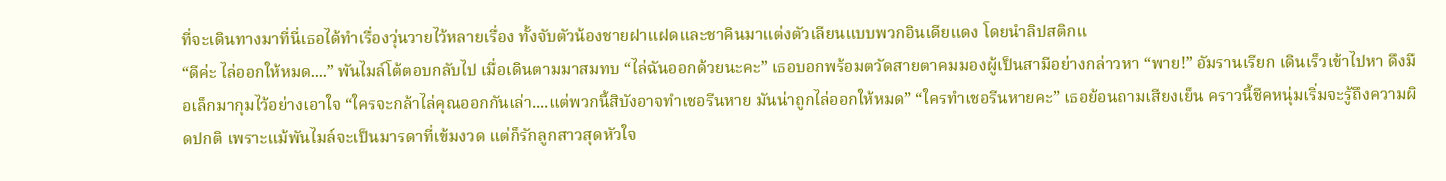ที่จะเดินทางมาที่นี่เธอได้ทำเรื่องวุ่นวายไว้หลายเรื่อง ทั้งจับตัวน้องชายฝาแฝดและชาคินมาแต่งตัวเลียนแบบพวกอินเดียแดง โดยนำลิปสติกแ
“ดีค่ะ ไล่ออกให้หมด....” พันไมล์โต้ตอบกลับไป เมื่อเดินตามมาสมทบ “ไล่ฉันออกด้วยนะคะ” เธอบอกพร้อมตวัดสายตาคมมองผู้เป็นสามีอย่างกล่าวหา “พาย!” อัมรานเรียก เดินเร็วเข้าไปหา ดึงมือเล็กมากุมไว้อย่างเอาใจ “ใครจะกล้าไล่คุณออกกันเล่า....แต่พวกนี้สิบังอาจทำเชอรีนหาย มันน่าถูกไล่ออกให้หมด” “ใครทำเชอรีนหายคะ” เธอย้อนถามเสียงเย็น คราวนี้ชีคหนุ่มเริ่มจะรู้ถึงความผิดปกติ เพราะแม้พันไมล์จะเป็นมารดาที่เข้มงวด แต่ก็รักลูกสาวสุดหัวใจ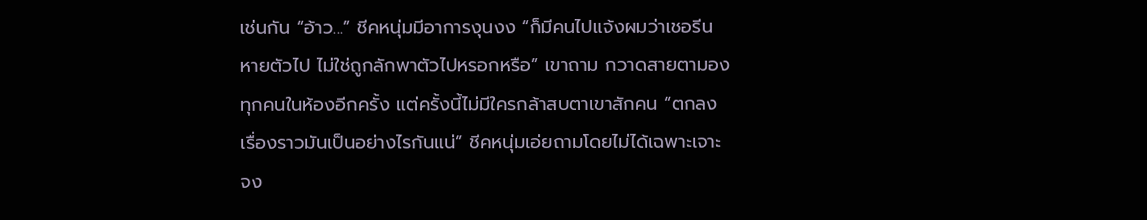เช่นกัน “อ้าว...” ชีคหนุ่มมีอาการงุนงง “ก็มีคนไปแจ้งผมว่าเชอรีนหายตัวไป ไม่ใช่ถูกลักพาตัวไปหรอกหรือ” เขาถาม กวาดสายตามองทุกคนในห้องอีกครั้ง แต่ครั้งนี้ไม่มีใครกล้าสบตาเขาสักคน “ตกลงเรื่องราวมันเป็นอย่างไรกันแน่” ชีคหนุ่มเอ่ยถามโดยไม่ได้เฉพาะเจาะจง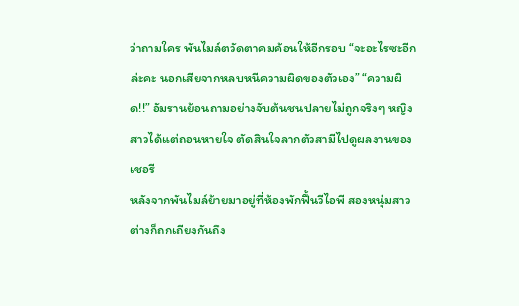ว่าถามใคร พันไมล์ตวัดตาคมค้อนให้อีกรอบ “จะอะไรซะอีกล่ะคะ นอกเสียจากหลบหนีความผิดของตัวเอง” “ความผิด!!” อัมรานย้อนถามอย่างจับต้นชนปลายไม่ถูกจริงๆ หญิงสาวได้แต่ถอนหายใจ ตัดสินใจลากตัวสามีไปดูผลงานของเชอรี
หลังจากพันไมล์ย้ายมาอยู่ที่ห้องพักฟื้นวีไอพี สองหนุ่มสาวต่างก็ถกเถียงกันถึง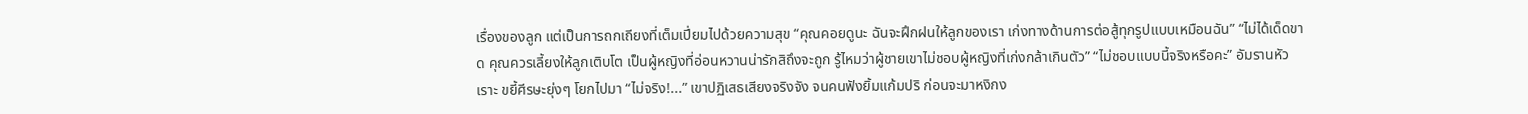เรื่องของลูก แต่เป็นการถกเถียงที่เต็มเปี่ยมไปด้วยความสุข “คุณคอยดูนะ ฉันจะฝึกฝนให้ลูกของเรา เก่งทางด้านการต่อสู้ทุกรูปแบบเหมือนฉัน” “ไม่ได้เด็ดขาด คุณควรเลี้ยงให้ลูกเติบโต เป็นผู้หญิงที่อ่อนหวานน่ารักสิถึงจะถูก รู้ไหมว่าผู้ชายเขาไม่ชอบผู้หญิงที่เก่งกล้าเกินตัว” “ไม่ชอบแบบนี้จริงหรือคะ” อัมรานหัวเราะ ขยี้ศีรษะยุ่งๆ โยกไปมา “ไม่จริง!...” เขาปฏิเสธเสียงจริงจัง จนคนฟังยิ้มแก้มปริ ก่อนจะมาหงิกง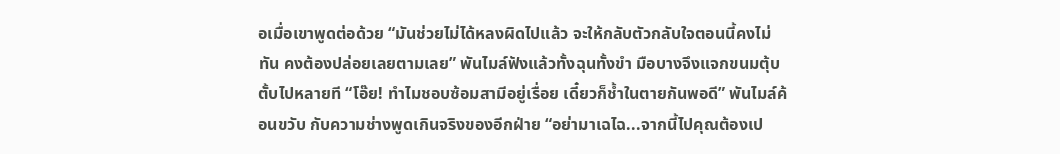อเมื่อเขาพูดต่อด้วย “มันช่วยไม่ได้หลงผิดไปแล้ว จะให้กลับตัวกลับใจตอนนี้คงไม่ทัน คงต้องปล่อยเลยตามเลย” พันไมล์ฟังแล้วทั้งฉุนทั้งขำ มือบางจึงแจกขนมตุ้บตั้บไปหลายที “โอ๊ย! ทำไมชอบซ้อมสามีอยู่เรื่อย เดี๋ยวก็ช้ำในตายกันพอดี” พันไมล์ค้อนขวับ กับความช่างพูดเกินจริงของอีกฝ่าย “อย่ามาเฉไฉ...จากนี้ไปคุณต้องเป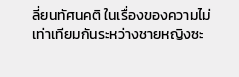ลี่ยนทัศนคติ ในเรื่องของความไม่เท่าเทียมกันระหว่างชายหญิงซะ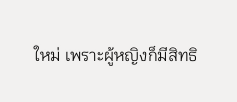ใหม่ เพราะผู้หญิงก็มีสิทธิ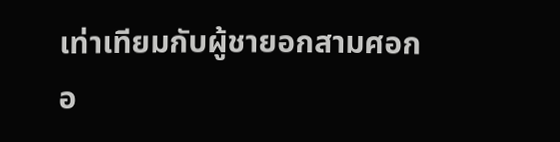เท่าเทียมกับผู้ชายอกสามศอกอ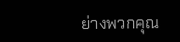ย่างพวกคุณ